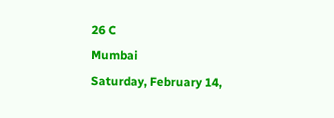26 C
Mumbai
Saturday, February 14,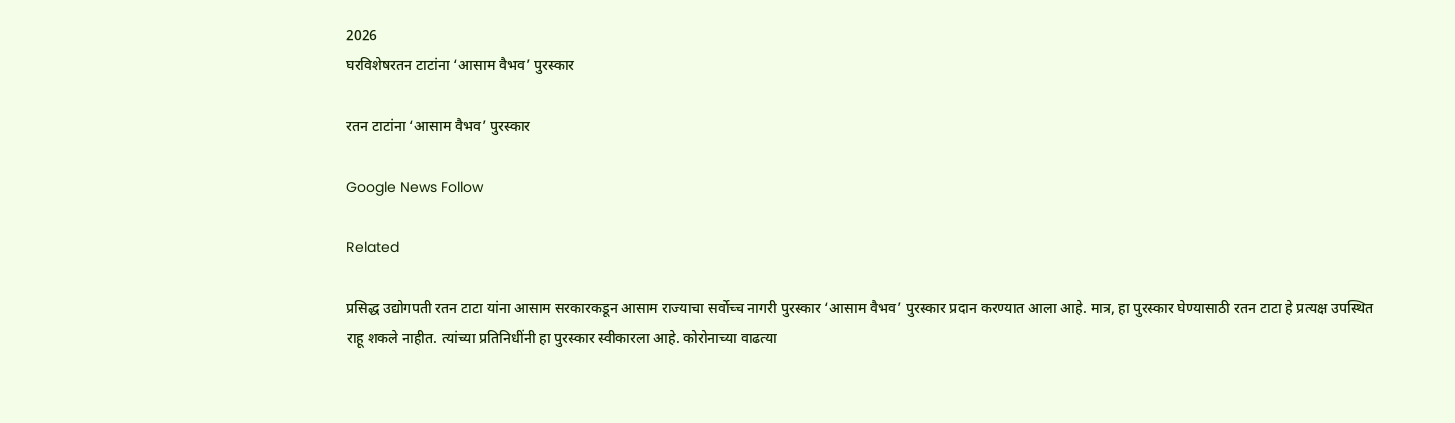2026
घरविशेषरतन टाटांना ‘आसाम वैभव’ पुरस्कार

रतन टाटांना ‘आसाम वैभव’ पुरस्कार

Google News Follow

Related

प्रसिद्ध उद्योगपती रतन टाटा यांना आसाम सरकारकडून आसाम राज्याचा सर्वोच्च नागरी पुरस्कार ‘आसाम वैभव’ पुरस्कार प्रदान करण्यात आला आहे. मात्र, हा पुरस्कार घेण्यासाठी रतन टाटा हे प्रत्यक्ष उपस्थित राहू शकले नाहीत. त्यांच्या प्रतिनिधींनी हा पुरस्कार स्वीकारला आहे. कोरोनाच्या वाढत्या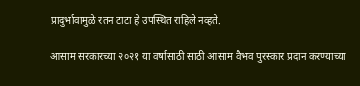प्रादुर्भावामुळे रतन टाटा हे उपस्थित राहिले नव्हते.

आसाम सरकारच्या २०२१ या वर्षासाठी साठी आसाम वैभव पुरस्कार प्रदान करण्याच्या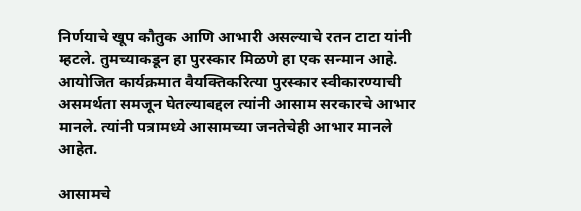निर्णयाचे खूप कौतुक आणि आभारी असल्याचे रतन टाटा यांनी म्हटले. तुमच्याकडून हा पुरस्कार मिळणे हा एक सन्मान आहे. आयोजित कार्यक्रमात वैयक्तिकरित्या पुरस्कार स्वीकारण्याची असमर्थता समजून घेतल्याबद्दल त्यांनी आसाम सरकारचे आभार मानले. त्यांनी पत्रामध्ये आसामच्या जनतेचेही आभार मानले आहेत.

आसामचे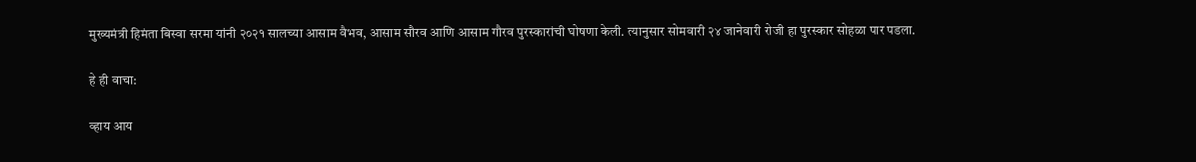मुख्यमंत्री हिमंता बिस्वा सरमा यांनी २०२१ सालच्या आसाम वैभव, आसाम सौरव आणि आसाम गौरव पुरस्कारांची घोषणा केली. त्यानुसार सोमवारी २४ जानेवारी रोजी हा पुरस्कार सोहळा पार पडला.

हे ही वाचा:

व्हाय आय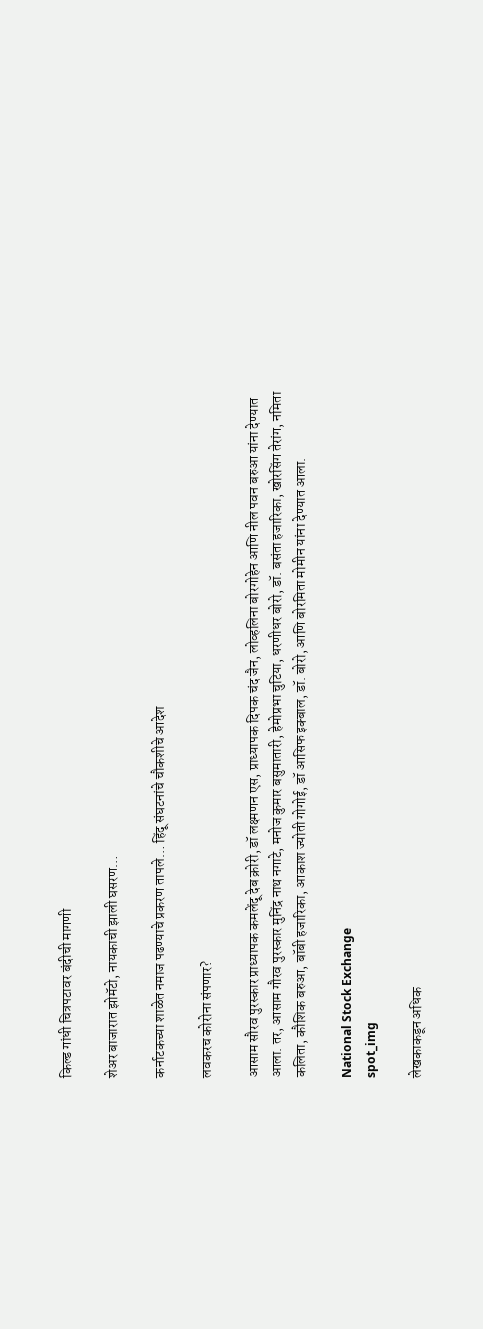किल्ड गांधी चित्रपटावर बंदीची मागणी

शेअर बाजारात झोमॅटो, नायकाची झाली घसरण…

कर्नाटकच्या शाळेत नमाज पढण्याचे प्रकरण तापले… हिंदू संघटनांचे चौकशीचे आदेश

लवकरच कोरोना संपणार?

आसाम सौरव पुरस्कार प्राध्यापक कमलेंदू देब क्रोरी, डॉ लक्ष्मणन एस, प्राध्यापक दिपक चंद जैन, लोव्हलिना बोरगोहेन आणि नील पवन बरुआ यांना देण्यात आला. तर, आसाम गौरव पुरस्कार मुनिंद्र नाथ नगाटे, मनोज कुमार बसुमातारी, हेमोप्रभा चुटिया, धरणीधर बोरो, डॉ. बसंता हजारिका, खोरसिंग तेरांग, नमिता कलिता, कौशिक बरुआ, बॉबी हजारिका, आकाश ज्योती गोगोई, डॉ आसिफ इक्बाल, डॉ. बोरो, आणि बोरमिता मोमीन यांना देण्यात आला.

National Stock Exchange
spot_img

लेखकाकडून अधिक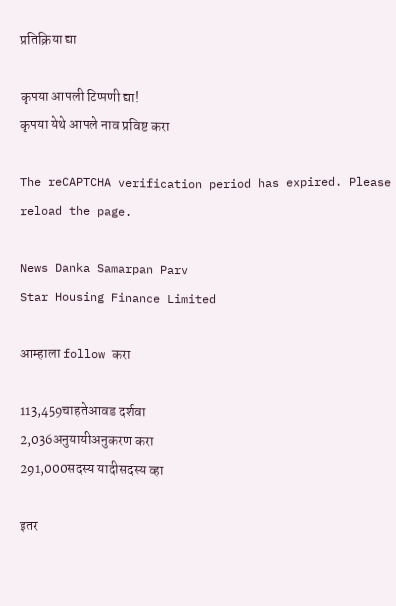प्रतिक्रिया द्या

कृपया आपली टिप्पणी द्या!
कृपया येथे आपले नाव प्रविष्ट करा

The reCAPTCHA verification period has expired. Please reload the page.

News Danka Samarpan Parv
Star Housing Finance Limited

आम्हाला follow करा

113,459चाहतेआवड दर्शवा
2,036अनुयायीअनुकरण करा
291,000सदस्य यादीसदस्य व्हा

इतर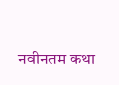नवीनतम कथा